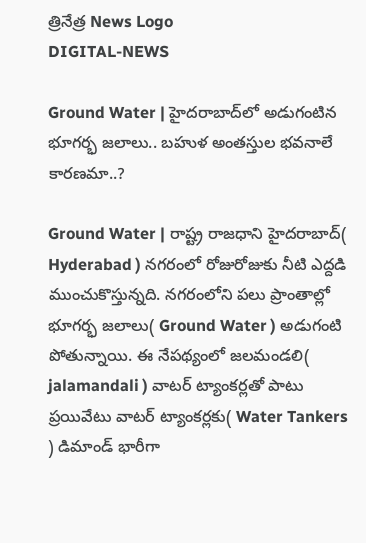త్రినేత్ర News Logo
DIGITAL-NEWS

Ground Water | హైద‌రాబాద్‌లో అడుగంటిన భూగ‌ర్భ జ‌లాలు.. బ‌హుళ అంత‌స్తుల భ‌వ‌నాలే కార‌ణ‌మా..?

Ground Water | రాష్ట్ర రాజ‌ధాని హైద‌రాబాద్( Hyderabad ) న‌గ‌రంలో రోజురోజుకు నీటి ఎద్ద‌డి ముంచుకొస్తున్న‌ది. న‌గ‌రంలోని ప‌లు ప్రాంతాల్లో భూగ‌ర్భ జ‌లాలు( Ground Water ) అడుగంటి పోతున్నాయి. ఈ నేప‌థ్యంలో జ‌ల‌మండ‌లి( jalamandali ) వాట‌ర్ ట్యాంక‌ర్ల‌తో పాటు ప్ర‌యివేటు వాట‌ర్ ట్యాంక‌ర్ల‌కు( Water Tankers ) డిమాండ్ భారీగా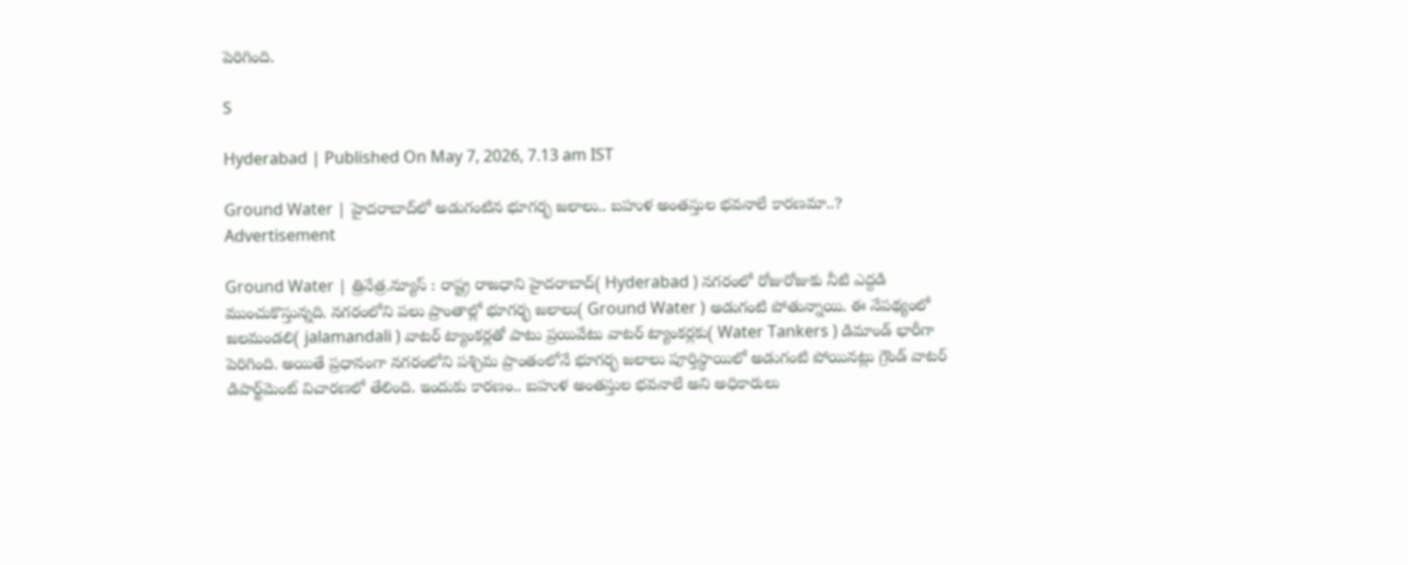పెరిగింది.

S

Hyderabad | Published On May 7, 2026, 7.13 am IST

Ground Water | హైద‌రాబాద్‌లో అడుగంటిన భూగ‌ర్భ జ‌లాలు.. బ‌హుళ అంత‌స్తుల భ‌వ‌నాలే కార‌ణ‌మా..?
Advertisement

Ground Water | త్రినేత్ర‌.న్యూస్ : రాష్ట్ర రాజ‌ధాని హైద‌రాబాద్( Hyderabad ) న‌గ‌రంలో రోజురోజుకు నీటి ఎద్ద‌డి ముంచుకొస్తున్న‌ది. న‌గ‌రంలోని ప‌లు ప్రాంతాల్లో భూగ‌ర్భ జ‌లాలు( Ground Water ) అడుగంటి పోతున్నాయి. ఈ నేప‌థ్యంలో జ‌ల‌మండ‌లి( jalamandali ) వాట‌ర్ ట్యాంక‌ర్ల‌తో పాటు ప్ర‌యివేటు వాట‌ర్ ట్యాంక‌ర్ల‌కు( Water Tankers ) డిమాండ్ భారీగా పెరిగింది. అయితే ప్ర‌ధానంగా న‌గ‌రంలోని ప‌శ్చిమ ప్రాంతంలోనే భూగ‌ర్భ జ‌లాలు పూర్తిస్థాయిలో అడుగంటి పోయిన‌ట్లు గ్రౌండ్ వాట‌ర్ డిపార్ట్‌మెంట్‌ విచార‌ణ‌లో తేలింది. ఇందుకు కార‌ణం.. బ‌హుళ అంత‌స్తుల భ‌వ‌నాలే అని అధికారులు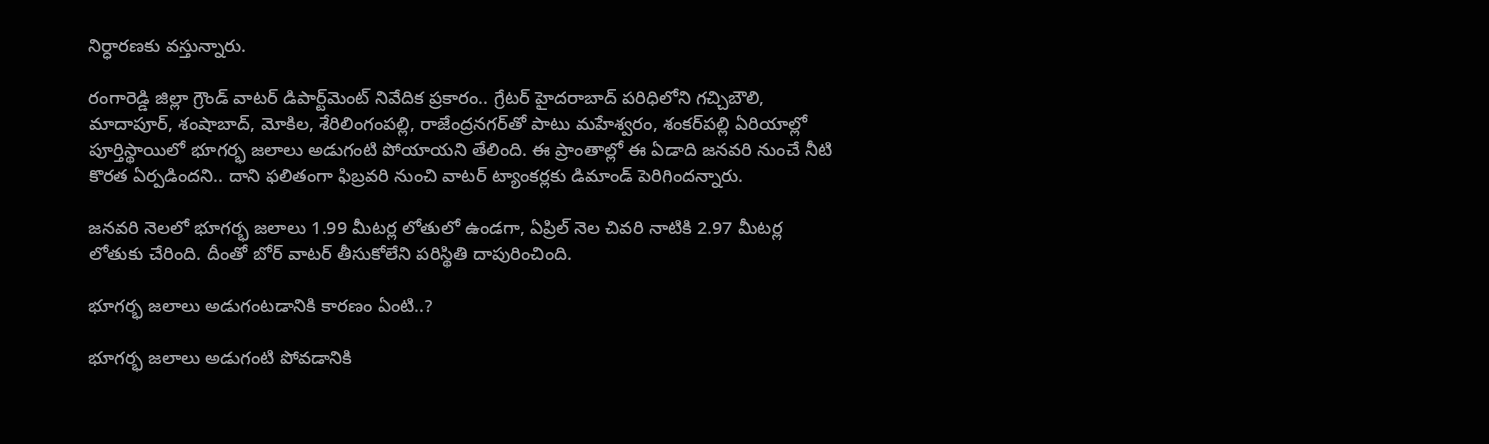నిర్ధార‌ణ‌కు వ‌స్తున్నారు.

రంగారెడ్డి జిల్లా గ్రౌండ్ వాట‌ర్ డిపార్ట్‌మెంట్ నివేదిక ప్ర‌కారం.. గ్రేట‌ర్ హైద‌రాబాద్ ప‌రిధిలోని గ‌చ్చిబౌలి, మాదాపూర్, శంషాబాద్, మోకిల‌, శేరిలింగంప‌ల్లి, రాజేంద్ర‌న‌గ‌ర్‌తో పాటు మ‌హేశ్వ‌రం, శంక‌ర్‌ప‌ల్లి ఏరియాల్లో పూర్తిస్థాయిలో భూగ‌ర్భ జ‌లాలు అడుగంటి పోయాయ‌ని తేలింది. ఈ ప్రాంతాల్లో ఈ ఏడాది జ‌న‌వ‌రి నుంచే నీటి కొర‌త ఏర్ప‌డింద‌ని.. దాని ఫ‌లితంగా ఫిబ్ర‌వ‌రి నుంచి వాట‌ర్ ట్యాంక‌ర్ల‌కు డిమాండ్ పెరిగింద‌న్నారు.

జ‌న‌వ‌రి నెల‌లో భూగ‌ర్భ జ‌లాలు 1.99 మీట‌ర్ల లోతులో ఉండ‌గా, ఏప్రిల్ నెల చివ‌రి నాటికి 2.97 మీట‌ర్ల లోతుకు చేరింది. దీంతో బోర్ వాట‌ర్ తీసుకోలేని ప‌రిస్థితి దాపురించింది.

భూగ‌ర్భ జ‌లాలు అడుగంట‌డానికి కార‌ణం ఏంటి..?

భూగ‌ర్భ జ‌లాలు అడుగంటి పోవ‌డానికి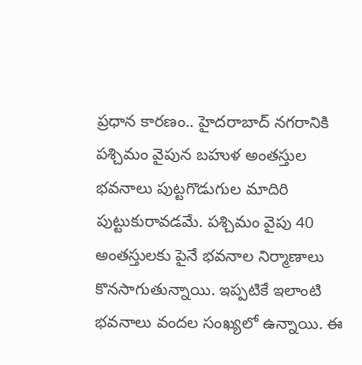ప్ర‌ధాన కార‌ణం.. హైద‌రాబాద్ న‌గ‌రానికి ప‌శ్చిమం వైపున బ‌హుళ అంత‌స్తుల భ‌వ‌నాలు పుట్ట‌గొడుగుల మాదిరి పుట్టుకురావ‌డ‌మే. ప‌శ్చిమం వైపు 40 అంత‌స్తుల‌కు పైనే భ‌వ‌నాల నిర్మాణాలు కొన‌సాగుతున్నాయి. ఇప్ప‌టికే ఇలాంటి భ‌వ‌నాలు వంద‌ల సంఖ్య‌లో ఉన్నాయి. ఈ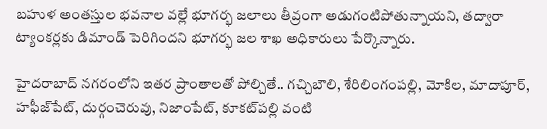బ‌హుళ అంత‌స్తుల భ‌వ‌నాల వ‌ల్లే భూగ‌ర్భ జ‌లాలు తీవ్రంగా అడుగంటిపోతున్నాయ‌ని, తద్వారా ట్యాంక‌ర్ల‌కు డిమాండ్ పెరిగింద‌ని భూగ‌ర్భ జ‌ల శాఖ అధికారులు పేర్కొన్నారు.

హైద‌రాబాద్ న‌గ‌రంలోని ఇత‌ర ప్రాంతాల‌తో పోల్చితే.. గ‌చ్చిబౌలి, శేరిలింగంప‌ల్లి, మోకిల‌, మాదాపూర్, హ‌ఫీజ్‌పేట్, దుర్గంచెరువు, నిజాంపేట్, కూక‌ట్‌ప‌ల్లి వంటి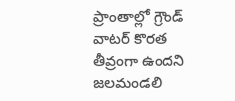ప్రాంతాల్లో గ్రౌండ్ వాట‌ర్ కొర‌త తీవ్రంగా ఉంద‌ని జ‌ల‌మండ‌లి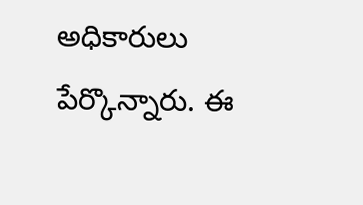అధికారులు పేర్కొన్నారు. ఈ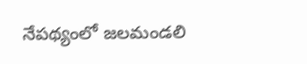నేప‌థ్యంలో జ‌లమండ‌లి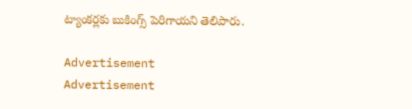ట్యాంక‌ర్ల‌కు బుకింగ్స్ పెరిగాయ‌ని తెలిపారు.

Advertisement
Advertisement